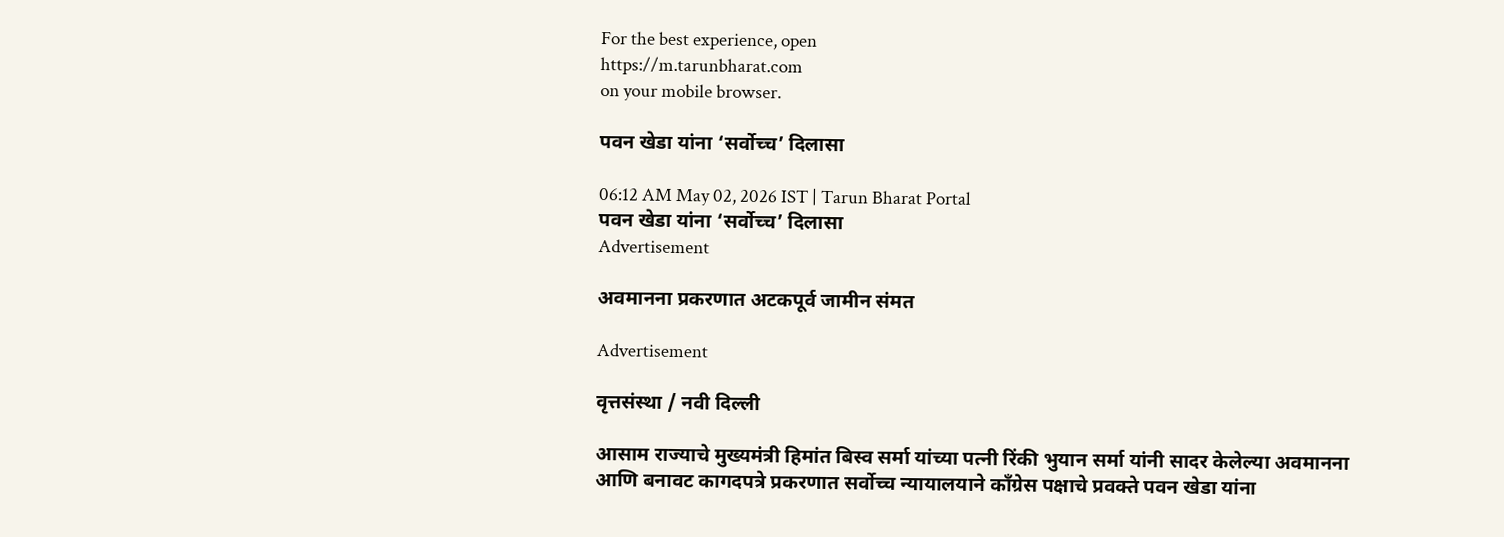For the best experience, open
https://m.tarunbharat.com
on your mobile browser.

पवन खेडा यांना ‘सर्वोच्च’ दिलासा

06:12 AM May 02, 2026 IST | Tarun Bharat Portal
पवन खेडा यांना ‘सर्वोच्च’ दिलासा
Advertisement

अवमानना प्रकरणात अटकपूर्व जामीन संमत

Advertisement

वृत्तसंस्था / नवी दिल्ली

आसाम राज्याचे मुख्यमंत्री हिमांत बिस्व सर्मा यांच्या पत्नी रिंकी भुयान सर्मा यांनी सादर केलेल्या अवमानना आणि बनावट कागदपत्रे प्रकरणात सर्वोच्च न्यायालयाने काँग्रेस पक्षाचे प्रवक्ते पवन खेडा यांना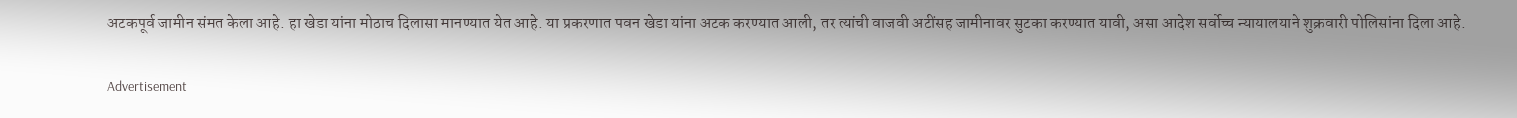अटकपूर्व जामीन संमत केला आहे. हा खेडा यांना मोठाच दिलासा मानण्यात येत आहे. या प्रकरणात पवन खेडा यांना अटक करण्यात आली, तर त्यांची वाजवी अटींसह जामीनावर सुटका करण्यात यावी, असा आदेश सर्वोच्च न्यायालयाने शुक्रवारी पोलिसांना दिला आहे.

Advertisement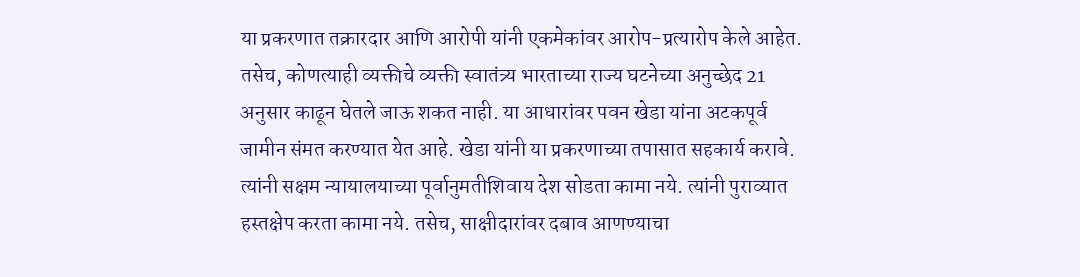या प्रकरणात तक्रारदार आणि आरोपी यांनी एकमेकांवर आरोप-प्रत्यारोप केले आहेत. तसेच, कोणत्याही व्यक्तीचे व्यक्ती स्वातंत्र्य भारताच्या राज्य घटनेच्या अनुच्छेद 21 अनुसार काढून घेतले जाऊ शकत नाही. या आधारांवर पवन खेडा यांना अटकपूर्व जामीन संमत करण्यात येत आहे. खेडा यांनी या प्रकरणाच्या तपासात सहकार्य करावे. त्यांनी सक्षम न्यायालयाच्या पूर्वानुमतीशिवाय देश सोडता कामा नये. त्यांनी पुराव्यात हस्तक्षेप करता कामा नये. तसेच, साक्षीदारांवर दबाव आणण्याचा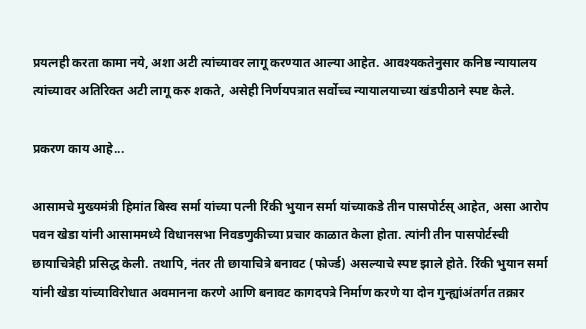प्रयत्नही करता कामा नये, अशा अटी त्यांच्यावर लागू करण्यात आल्या आहेत. आवश्यकतेनुसार कनिष्ठ न्यायालय त्यांच्यावर अतिरिक्त अटी लागू करु शकते, असेही निर्णयपत्रात सर्वोच्च न्यायालयाच्या खंडपीठाने स्पष्ट केले.

प्रकरण काय आहे...

आसामचे मुख्यमंत्री हिमांत बिस्व सर्मा यांच्या पत्नी रिंकी भुयान सर्मा यांच्याकडे तीन पासपोर्टस् आहेत, असा आरोप पवन खेडा यांनी आसाममध्ये विधानसभा निवडणुकीच्या प्रचार काळात केला होता. त्यांनी तीन पासपोर्टस्ची छायाचित्रेही प्रसिद्ध केली. तथापि, नंतर ती छायाचित्रे बनावट (फोर्ज्ड) असल्याचे स्पष्ट झाले होते. रिंकी भुयान सर्मा यांनी खेडा यांच्याविरोधात अवमानना करणे आणि बनावट कागदपत्रे निर्माण करणे या दोन गुन्ह्यांअंतर्गत तक्रार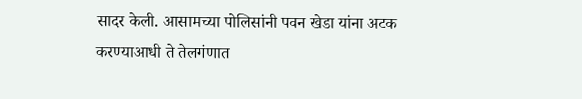सादर केली. आसामच्या पोलिसांनी पवन खेडा यांना अटक करण्याआधी ते तेलगंणात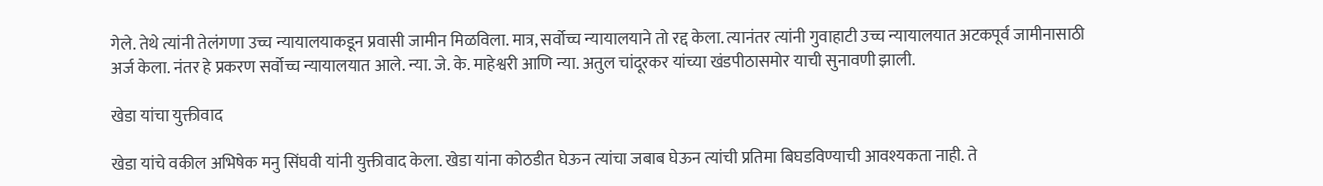गेले. तेथे त्यांनी तेलंगणा उच्च न्यायालयाकडून प्रवासी जामीन मिळविला. मात्र, सर्वोच्च न्यायालयाने तो रद्द केला. त्यानंतर त्यांनी गुवाहाटी उच्च न्यायालयात अटकपूर्व जामीनासाठी अर्ज केला. नंतर हे प्रकरण सर्वोच्च न्यायालयात आले. न्या. जे. के. माहेश्वरी आणि न्या. अतुल चांदूरकर यांच्या खंडपीठासमोर याची सुनावणी झाली.

खेडा यांचा युक्तीवाद

खेडा यांचे वकील अभिषेक मनु सिंघवी यांनी युक्तीवाद केला. खेडा यांना कोठडीत घेऊन त्यांचा जबाब घेऊन त्यांची प्रतिमा बिघडविण्याची आवश्यकता नाही. ते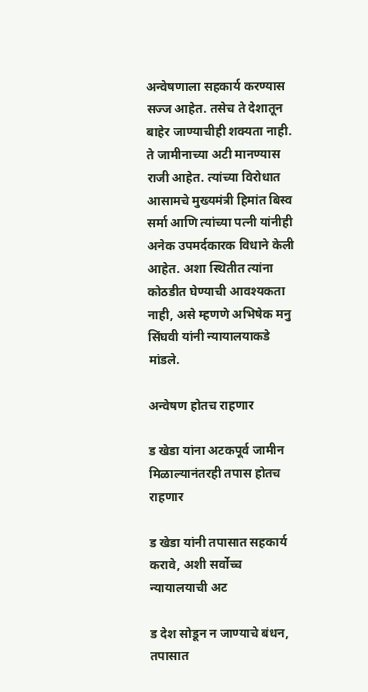अन्वेषणाला सहकार्य करण्यास सज्ज आहेत. तसेच ते देशातून बाहेर जाण्याचीही शक्यता नाही. ते जामीनाच्या अटी मानण्यास राजी आहेत. त्यांच्या विरोधात आसामचे मुख्यमंत्री हिमांत बिस्व सर्मा आणि त्यांच्या पत्नी यांनीही अनेक उपमर्दकारक विधाने केली आहेत. अशा स्थितीत त्यांना कोठडीत घेण्याची आवश्यकता नाही, असे म्हणणे अभिषेक मनु सिंघवी यांनी न्यायालयाकडे मांडले.

अन्वेषण होतच राहणार

ड खेडा यांना अटकपूर्व जामीन मिळाल्यानंतरही तपास होतच राहणार

ड खेडा यांनी तपासात सहकार्य करावे, अशी सर्वोच्च न्यायालयाची अट

ड देश सोडून न जाण्याचे बंधन, तपासात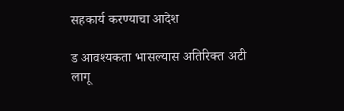सहकार्य करण्याचा आदेश

ड आवश्यकता भासल्यास अतिरिक्त अटी लागू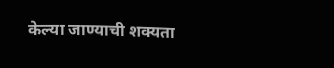केल्या जाण्याची शक्यता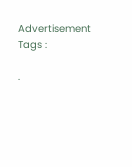Advertisement
Tags :

.